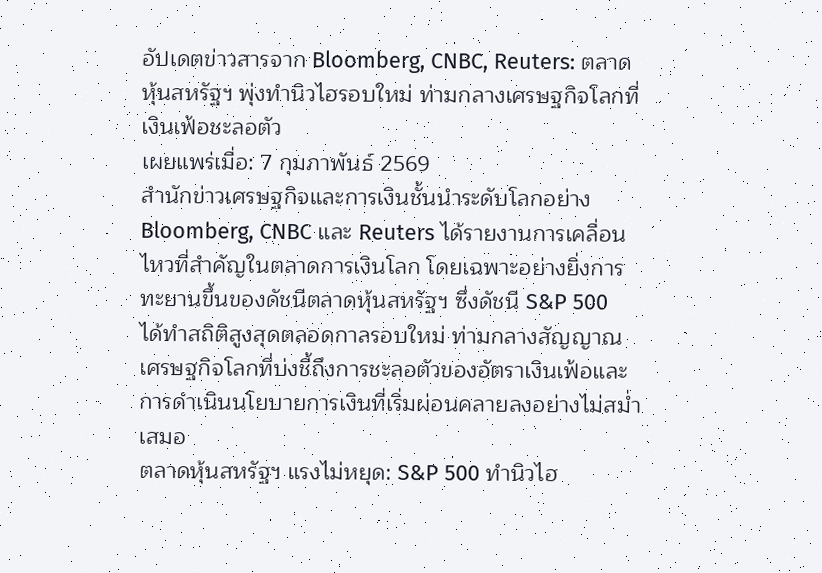อัปเดตข่าวสารจาก Bloomberg, CNBC, Reuters: ตลาดหุ้นสหรัฐฯ พุ่งทำนิวไฮรอบใหม่ ท่ามกลางเศรษฐกิจโลกที่เงินเฟ้อชะลอตัว
เผยแพร่เมื่อ: 7 กุมภาพันธ์ 2569
สำนักข่าวเศรษฐกิจและการเงินชั้นนำระดับโลกอย่าง Bloomberg, CNBC และ Reuters ได้รายงานการเคลื่อนไหวที่สำคัญในตลาดการเงินโลก โดยเฉพาะอย่างยิ่งการทะยานขึ้นของดัชนีตลาดหุ้นสหรัฐฯ ซึ่งดัชนี S&P 500 ได้ทำสถิติสูงสุดตลอดกาลรอบใหม่ ท่ามกลางสัญญาณเศรษฐกิจโลกที่บ่งชี้ถึงการชะลอตัวของอัตราเงินเฟ้อและการดำเนินนโยบายการเงินที่เริ่มผ่อนคลายลงอย่างไม่สม่ำเสมอ
ตลาดหุ้นสหรัฐฯ แรงไม่หยุด: S&P 500 ทำนิวไฮ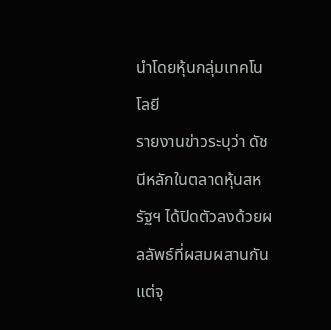นำโดยหุ้นกลุ่มเทคโนโลยี
รายงานข่าวระบุว่า ดัชนีหลักในตลาดหุ้นสหรัฐฯ ได้ปิดตัวลงด้วยผลลัพธ์ที่ผสมผสานกัน แต่จุ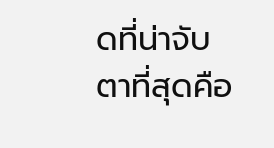ดที่น่าจับตาที่สุดคือ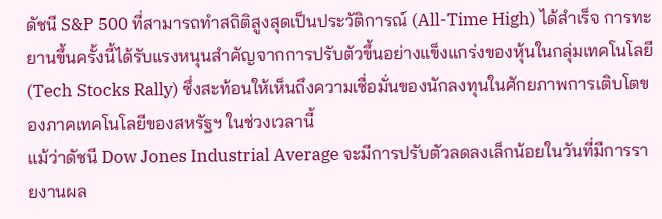ดัชนี S&P 500 ที่สามารถทำสถิติสูงสุดเป็นประวัติการณ์ (All-Time High) ได้สำเร็จ การทะยานขึ้นครั้งนี้ได้รับแรงหนุนสำคัญจากการปรับตัวขึ้นอย่างแข็งแกร่งของหุ้นในกลุ่มเทคโนโลยี (Tech Stocks Rally) ซึ่งสะท้อนให้เห็นถึงความเชื่อมั่นของนักลงทุนในศักยภาพการเติบโตของภาคเทคโนโลยีของสหรัฐฯ ในช่วงเวลานี้
แม้ว่าดัชนี Dow Jones Industrial Average จะมีการปรับตัวลดลงเล็กน้อยในวันที่มีการรายงานผล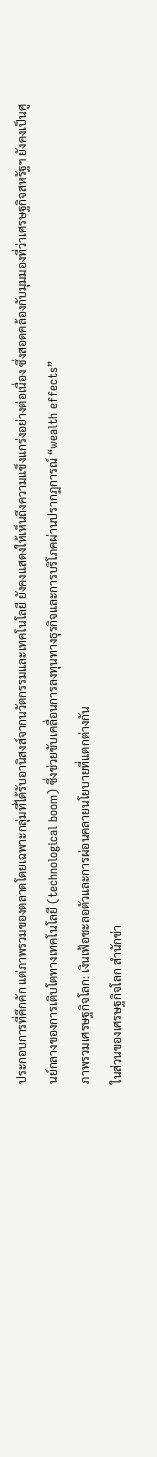ประกอบการที่คึกคัก แต่ภาพรวมของตลาดโดยเฉพาะกลุ่มที่ได้รับอานิสงส์จากนวัตกรรมและเทคโนโลยี ยังคงแสดงให้เห็นถึงความแข็งแกร่งอย่างต่อเนื่อง ซึ่งสอดคล้องกับมุมมองที่ว่าเศรษฐกิจสหรัฐฯ ยังคงเป็นศูนย์กลางของการเติบโตทางเทคโนโลยี (technological boom) ซึ่งช่วยขับเคลื่อนการลงทุนทางธุรกิจและการบริโภคผ่านปรากฏการณ์ “wealth effects”
ภาพรวมเศรษฐกิจโลก: เงินเฟ้อชะลอตัวและการผ่อนคลายนโยบายที่แตกต่างกัน
ในส่วนของเศรษฐกิจโลก สำนักข่า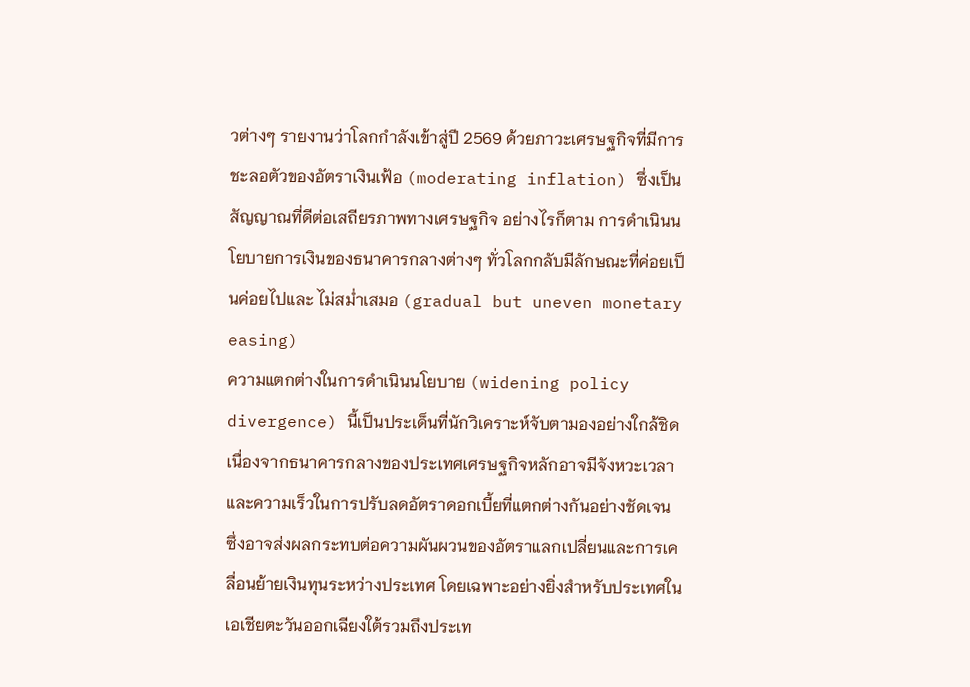วต่างๆ รายงานว่าโลกกำลังเข้าสู่ปี 2569 ด้วยภาวะเศรษฐกิจที่มีการ ชะลอตัวของอัตราเงินเฟ้อ (moderating inflation) ซึ่งเป็นสัญญาณที่ดีต่อเสถียรภาพทางเศรษฐกิจ อย่างไรก็ตาม การดำเนินนโยบายการเงินของธนาคารกลางต่างๆ ทั่วโลกกลับมีลักษณะที่ค่อยเป็นค่อยไปและ ไม่สม่ำเสมอ (gradual but uneven monetary easing)
ความแตกต่างในการดำเนินนโยบาย (widening policy divergence) นี้เป็นประเด็นที่นักวิเคราะห์จับตามองอย่างใกล้ชิด เนื่องจากธนาคารกลางของประเทศเศรษฐกิจหลักอาจมีจังหวะเวลาและความเร็วในการปรับลดอัตราดอกเบี้ยที่แตกต่างกันอย่างชัดเจน ซึ่งอาจส่งผลกระทบต่อความผันผวนของอัตราแลกเปลี่ยนและการเคลื่อนย้ายเงินทุนระหว่างประเทศ โดยเฉพาะอย่างยิ่งสำหรับประเทศในเอเชียตะวันออกเฉียงใต้รวมถึงประเท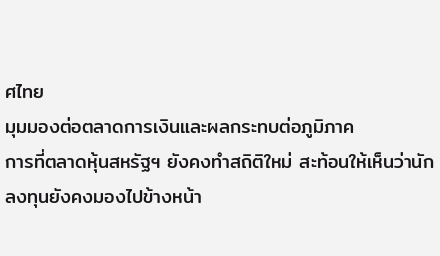ศไทย
มุมมองต่อตลาดการเงินและผลกระทบต่อภูมิภาค
การที่ตลาดหุ้นสหรัฐฯ ยังคงทำสถิติใหม่ สะท้อนให้เห็นว่านักลงทุนยังคงมองไปข้างหน้า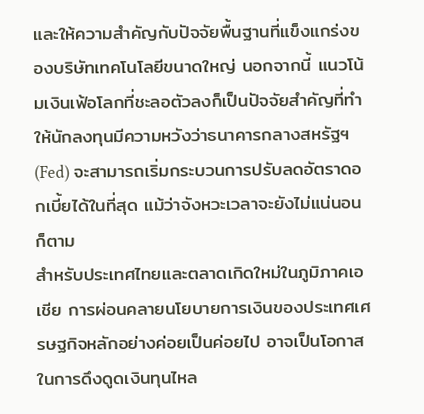และให้ความสำคัญกับปัจจัยพื้นฐานที่แข็งแกร่งของบริษัทเทคโนโลยีขนาดใหญ่ นอกจากนี้ แนวโน้มเงินเฟ้อโลกที่ชะลอตัวลงก็เป็นปัจจัยสำคัญที่ทำให้นักลงทุนมีความหวังว่าธนาคารกลางสหรัฐฯ (Fed) จะสามารถเริ่มกระบวนการปรับลดอัตราดอกเบี้ยได้ในที่สุด แม้ว่าจังหวะเวลาจะยังไม่แน่นอนก็ตาม
สำหรับประเทศไทยและตลาดเกิดใหม่ในภูมิภาคเอเชีย การผ่อนคลายนโยบายการเงินของประเทศเศรษฐกิจหลักอย่างค่อยเป็นค่อยไป อาจเป็นโอกาสในการดึงดูดเงินทุนไหล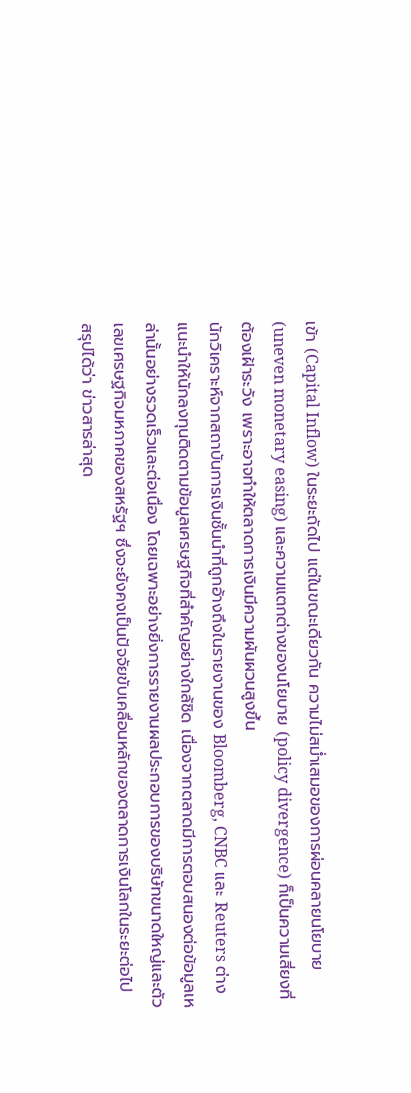เข้า (Capital Inflow) ในระยะถัดไป แต่ในขณะเดียวกัน ความไม่สม่ำเสมอของการผ่อนคลายนโยบาย (uneven monetary easing) และความแตกต่างของนโยบาย (policy divergence) ก็เป็นความเสี่ยงที่ต้องเฝ้าระวัง เพราะอาจทำให้ตลาดการเงินมีความผันผวนสูงขึ้น
นักวิเคราะห์จากสถาบันการเงินชั้นนำที่ถูกอ้างถึงในรายงานของ Bloomberg, CNBC และ Reuters ต่างแนะนำให้นักลงทุนติดตามข้อมูลเศรษฐกิจที่สำคัญอย่างใกล้ชิด เนื่องจากตลาดมีการตอบสนองต่อข้อมูลเหล่านั้นอย่างรวดเร็วและต่อเนื่อง โดยเฉพาะอย่างยิ่งการรายงานผลประกอบการของบริษัทขนาดใหญ่และตัวเลขเศรษฐกิจมหภาคของสหรัฐฯ ซึ่งจะยังคงเป็นปัจจัยขับเคลื่อนหลักของตลาดการเงินโลกในระยะต่อไป
สรุปได้ว่า ข่าวสารล่าสุด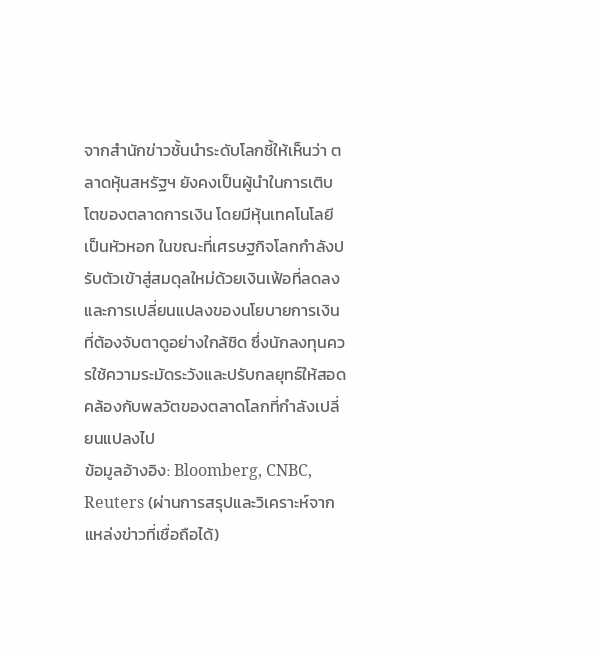จากสำนักข่าวชั้นนำระดับโลกชี้ให้เห็นว่า ตลาดหุ้นสหรัฐฯ ยังคงเป็นผู้นำในการเติบโตของตลาดการเงิน โดยมีหุ้นเทคโนโลยีเป็นหัวหอก ในขณะที่เศรษฐกิจโลกกำลังปรับตัวเข้าสู่สมดุลใหม่ด้วยเงินเฟ้อที่ลดลงและการเปลี่ยนแปลงของนโยบายการเงินที่ต้องจับตาดูอย่างใกล้ชิด ซึ่งนักลงทุนควรใช้ความระมัดระวังและปรับกลยุทธ์ให้สอดคล้องกับพลวัตของตลาดโลกที่กำลังเปลี่ยนแปลงไป
ข้อมูลอ้างอิง: Bloomberg, CNBC, Reuters (ผ่านการสรุปและวิเคราะห์จากแหล่งข่าวที่เชื่อถือได้)